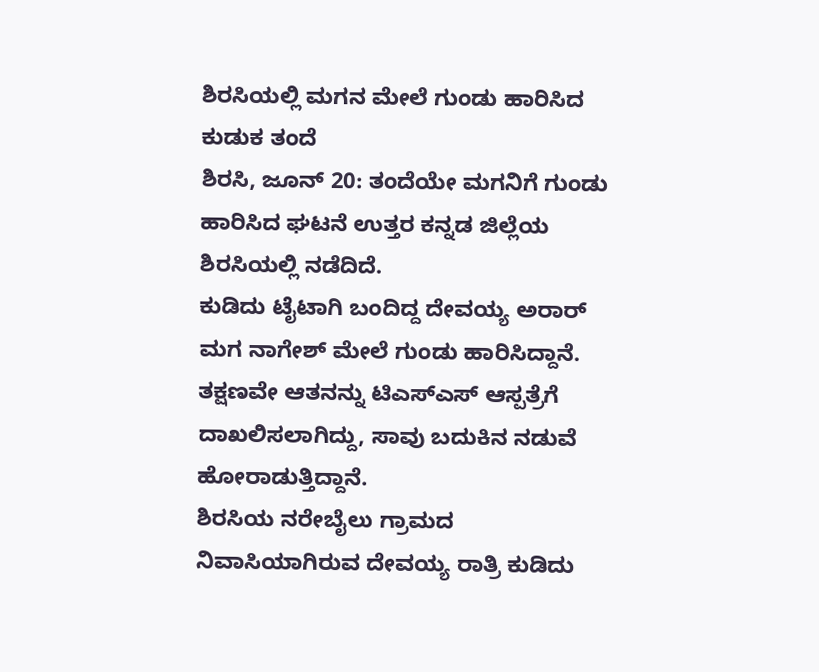ಶಿರಸಿಯಲ್ಲಿ ಮಗನ ಮೇಲೆ ಗುಂಡು ಹಾರಿಸಿದ ಕುಡುಕ ತಂದೆ
ಶಿರಸಿ, ಜೂನ್ 20: ತಂದೆಯೇ ಮಗನಿಗೆ ಗುಂಡು ಹಾರಿಸಿದ ಘಟನೆ ಉತ್ತರ ಕನ್ನಡ ಜಿಲ್ಲೆಯ ಶಿರಸಿಯಲ್ಲಿ ನಡೆದಿದೆ.
ಕುಡಿದು ಟೈಟಾಗಿ ಬಂದಿದ್ದ ದೇವಯ್ಯ ಅರಾರ್ ಮಗ ನಾಗೇಶ್ ಮೇಲೆ ಗುಂಡು ಹಾರಿಸಿದ್ದಾನೆ. ತಕ್ಷಣವೇ ಆತನನ್ನು ಟಿಎಸ್ಎಸ್ ಆಸ್ಪತ್ರೆಗೆ ದಾಖಲಿಸಲಾಗಿದ್ದು, ಸಾವು ಬದುಕಿನ ನಡುವೆ ಹೋರಾಡುತ್ತಿದ್ದಾನೆ.
ಶಿರಸಿಯ ನರೇಬೈಲು ಗ್ರಾಮದ ನಿವಾಸಿಯಾಗಿರುವ ದೇವಯ್ಯ ರಾತ್ರಿ ಕುಡಿದು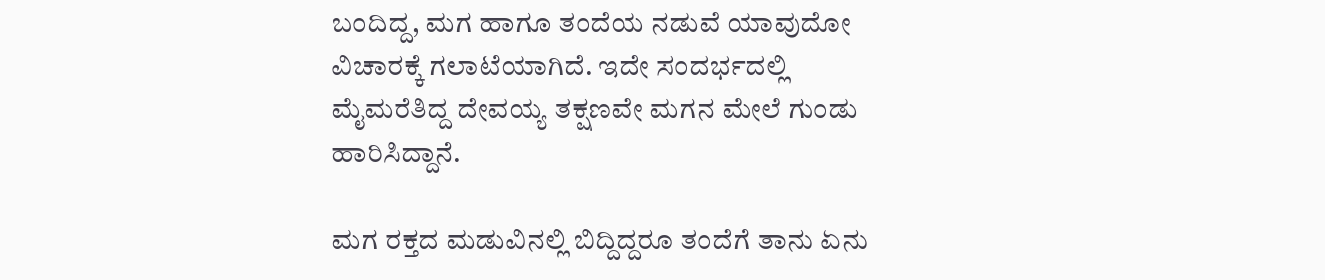ಬಂದಿದ್ದ, ಮಗ ಹಾಗೂ ತಂದೆಯ ನಡುವೆ ಯಾವುದೋ ವಿಚಾರಕ್ಕೆ ಗಲಾಟೆಯಾಗಿದೆ. ಇದೇ ಸಂದರ್ಭದಲ್ಲಿ ಮೈಮರೆತಿದ್ದ ದೇವಯ್ಯ ತಕ್ಷಣವೇ ಮಗನ ಮೇಲೆ ಗುಂಡು ಹಾರಿಸಿದ್ದಾನೆ.

ಮಗ ರಕ್ತದ ಮಡುವಿನಲ್ಲಿ ಬಿದ್ದಿದ್ದರೂ ತಂದೆಗೆ ತಾನು ಏನು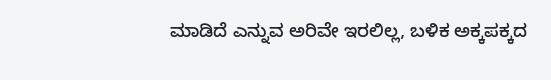ಮಾಡಿದೆ ಎನ್ನುವ ಅರಿವೇ ಇರಲಿಲ್ಲ, ಬಳಿಕ ಅಕ್ಕಪಕ್ಕದ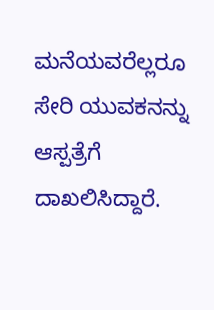ಮನೆಯವರೆಲ್ಲರೂ ಸೇರಿ ಯುವಕನನ್ನು ಆಸ್ಪತ್ರೆಗೆ ದಾಖಲಿಸಿದ್ದಾರೆ.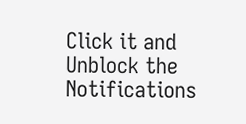Click it and Unblock the Notifications